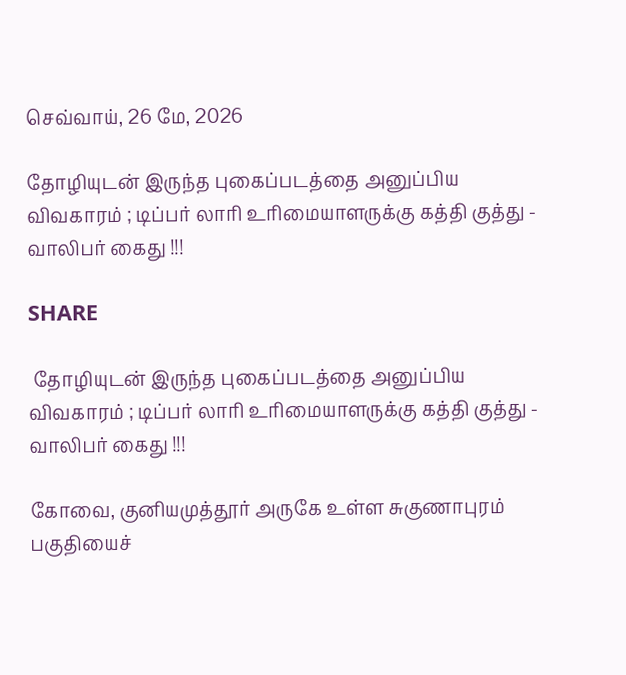செவ்வாய், 26 மே, 2026

தோழியுடன் இருந்த புகைப்படத்தை அனுப்பிய விவகாரம் ; டிப்பர் லாரி உரிமையாளருக்கு கத்தி குத்து - வாலிபர் கைது !!!

SHARE

 தோழியுடன் இருந்த புகைப்படத்தை அனுப்பிய விவகாரம் ; டிப்பர் லாரி உரிமையாளருக்கு கத்தி குத்து - வாலிபர் கைது !!!

கோவை, குனியமுத்தூர் அருகே உள்ள சுகுணாபுரம் பகுதியைச்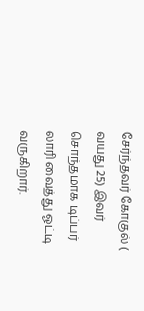சேர்ந்தவர் கோகுல் ( வயது 25) இவர் சொந்தமாக டிப்பர் லாரி வைத்து ஓட்டி வருகிறார்.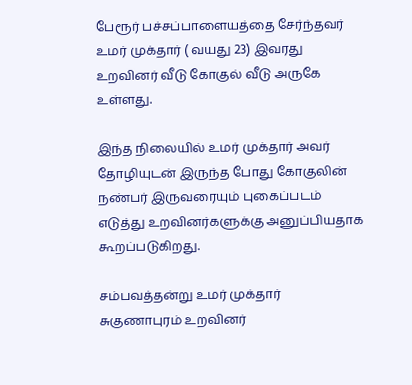பேரூர் பச்சப்பாளையத்தை சேர்ந்தவர் உமர் முக்தார் ( வயது 23) இவரது உறவினர் வீடு கோகுல் வீடு அருகே உள்ளது.

இந்த நிலையில் உமர் முக்தார் அவர் தோழியுடன் இருந்த போது கோகுலின் நண்பர் இருவரையும் புகைப்படம் எடுத்து உறவினர்களுக்கு அனுப்பியதாக கூறப்படுகிறது.

சம்பவத்தன்று உமர் முக்தார் சுகுணாபுரம் உறவினர்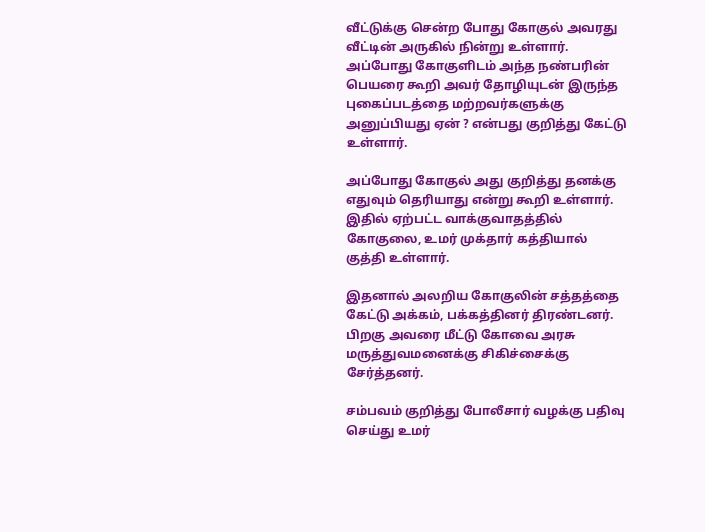வீட்டுக்கு சென்ற போது கோகுல் அவரது வீட்டின் அருகில் நின்று உள்ளார். அப்போது கோகுளிடம் அந்த நண்பரின் பெயரை கூறி அவர் தோழியுடன் இருந்த புகைப்படத்தை மற்றவர்களுக்கு அனுப்பியது ஏன் ? என்பது குறித்து கேட்டு உள்ளார்.

அப்போது கோகுல் அது குறித்து தனக்கு எதுவும் தெரியாது என்று கூறி உள்ளார். இதில் ஏற்பட்ட வாக்குவாதத்தில் கோகுலை, உமர் முக்தார் கத்தியால் குத்தி உள்ளார்.

இதனால் அலறிய கோகுலின் சத்தத்தை கேட்டு அக்கம், பக்கத்தினர் திரண்டனர். பிறகு அவரை மீட்டு கோவை அரசு மருத்துவமனைக்கு சிகிச்சைக்கு சேர்த்தனர்.

சம்பவம் குறித்து போலீசார் வழக்கு பதிவு செய்து உமர்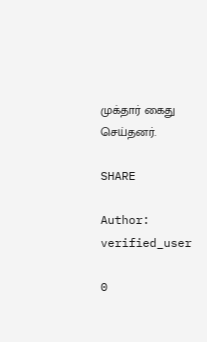முக்தார் கைது செய்தனர்.

SHARE

Author: verified_user

0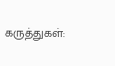கருத்துகள்: